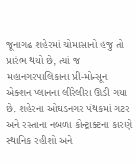જૂનાગઢ શહેરમાં ચોમાસાનો હજુ તો પ્રારંભ થયો છે, ત્યાં જ મહાનગરપાલિકાના પ્રી-મોન્સૂન એક્શન પ્લાનના લીરેલીરા ઊડી ગયા છે. શહેરના ઓઘડનગર પંથકમાં ગટર અને રસ્તાના નબળા કોન્ટ્રાક્ટના કારણે સ્થાનિક રહીશો અને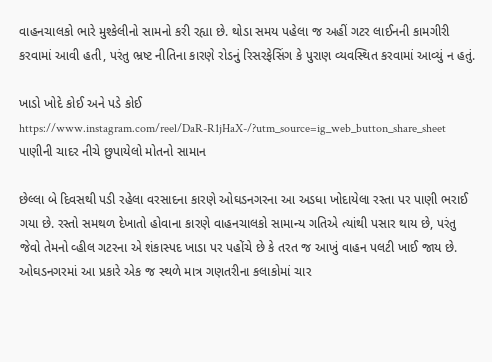વાહનચાલકો ભારે મુશ્કેલીનો સામનો કરી રહ્યા છે. થોડા સમય પહેલા જ અહીં ગટર લાઈનની કામગીરી કરવામાં આવી હતી, પરંતુ ભ્રષ્ટ નીતિના કારણે રોડનું રિસરફેસિંગ કે પુરાણ વ્યવસ્થિત કરવામાં આવ્યું ન હતું.

ખાડો ખોદે કોઈ અને પડે કોઈ
https://www.instagram.com/reel/DaR-R1jHaX-/?utm_source=ig_web_button_share_sheet
પાણીની ચાદર નીચે છુપાયેલો મોતનો સામાન

છેલ્લા બે દિવસથી પડી રહેલા વરસાદના કારણે ઓઘડનગરના આ અડધા ખોદાયેલા રસ્તા પર પાણી ભરાઈ ગયા છે. રસ્તો સમથળ દેખાતો હોવાના કારણે વાહનચાલકો સામાન્ય ગતિએ ત્યાંથી પસાર થાય છે, પરંતુ જેવો તેમનો વ્હીલ ગટરના એ શંકાસ્પદ ખાડા પર પહોંચે છે કે તરત જ આખું વાહન પલટી ખાઈ જાય છે. ઓઘડનગરમાં આ પ્રકારે એક જ સ્થળે માત્ર ગણતરીના કલાકોમાં ચાર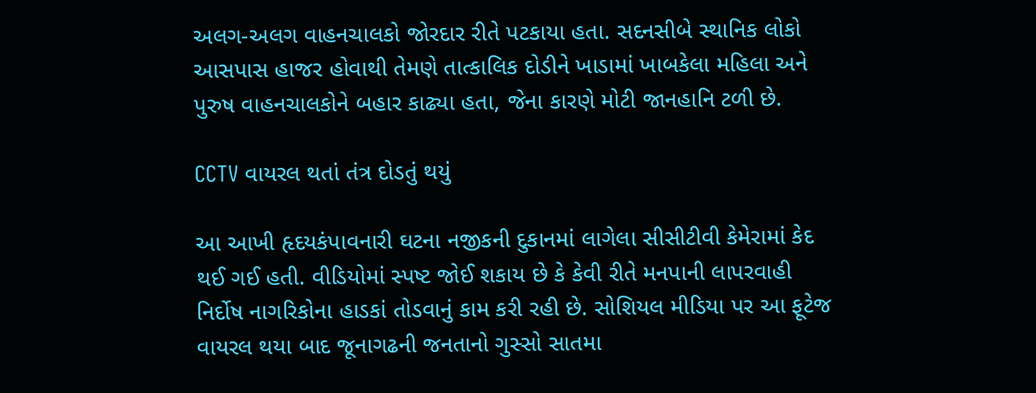અલગ-અલગ વાહનચાલકો જોરદાર રીતે પટકાયા હતા. સદનસીબે સ્થાનિક લોકો આસપાસ હાજર હોવાથી તેમણે તાત્કાલિક દોડીને ખાડામાં ખાબકેલા મહિલા અને પુરુષ વાહનચાલકોને બહાર કાઢ્યા હતા, જેના કારણે મોટી જાનહાનિ ટળી છે.

CCTV વાયરલ થતાં તંત્ર દોડતું થયું

આ આખી હૃદયકંપાવનારી ઘટના નજીકની દુકાનમાં લાગેલા સીસીટીવી કેમેરામાં કેદ થઈ ગઈ હતી. વીડિયોમાં સ્પષ્ટ જોઈ શકાય છે કે કેવી રીતે મનપાની લાપરવાહી નિર્દોષ નાગરિકોના હાડકાં તોડવાનું કામ કરી રહી છે. સોશિયલ મીડિયા પર આ ફૂટેજ વાયરલ થયા બાદ જૂનાગઢની જનતાનો ગુસ્સો સાતમા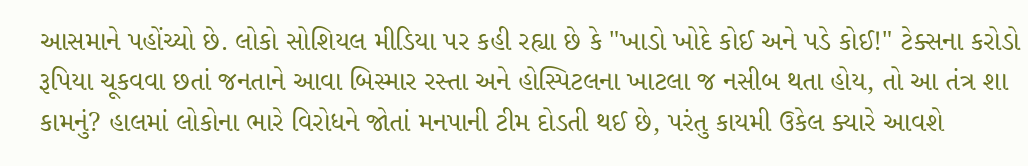આસમાને પહોંચ્યો છે. લોકો સોશિયલ મીડિયા પર કહી રહ્યા છે કે "ખાડો ખોદે કોઈ અને પડે કોઈ!" ટેક્સના કરોડો રૂપિયા ચૂકવવા છતાં જનતાને આવા બિસ્માર રસ્તા અને હોસ્પિટલના ખાટલા જ નસીબ થતા હોય, તો આ તંત્ર શા કામનું? હાલમાં લોકોના ભારે વિરોધને જોતાં મનપાની ટીમ દોડતી થઈ છે, પરંતુ કાયમી ઉકેલ ક્યારે આવશે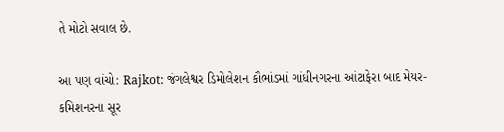તે મોટો સવાલ છે.

આ પણ વાંચો: Rajkot: જંગલેશ્વર ડિમોલેશન કૌભાંડમાં ગાંધીનગરના આંટાફેરા બાદ મેયર-કમિશનરના સૂર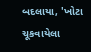બદલાયા, 'ખોટા ચૂકવાયેલા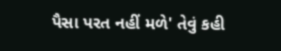પૈસા પરત નહીં મળે' તેવું કહી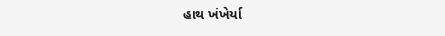હાથ ખંખેર્યા